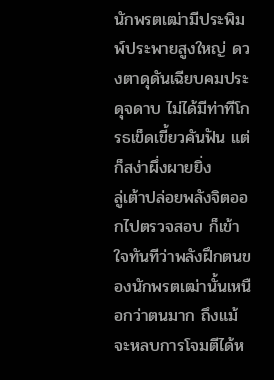นักพรตเฒ่ามีประพิมพ์ประพายสูงใหญ่ ดวงตาดุดันเฉียบคมประดุจดาบ ไม่ได้มีท่าทีโกรธเข็ดเขี้ยวคันฟัน แต่ก็สง่าผึ่งผายยิ่ง
ลู่เต้าปล่อยพลังจิตออกไปตรวจสอบ ก็เข้าใจทันทีว่าพลังฝึกตนของนักพรตเฒ่านั้นเหนือกว่าตนมาก ถึงแม้จะหลบการโจมตีได้ห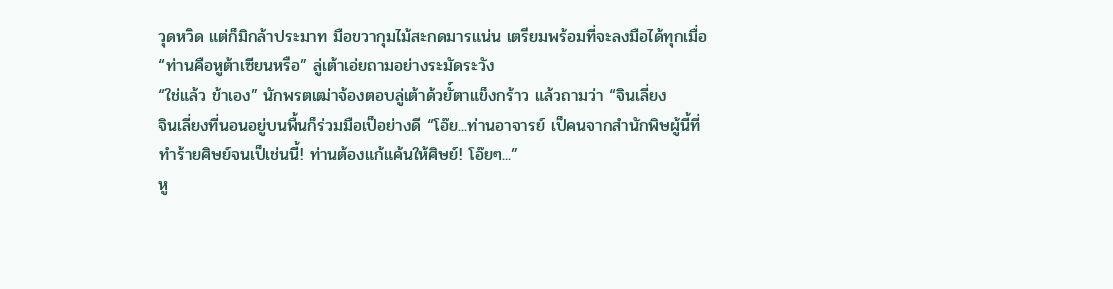วุดหวิด แต่ก็มิกล้าประมาท มือขวากุมไม้สะกดมารแน่น เตรียมพร้อมที่จะลงมือได้ทุกเมื่อ
“ท่านคือหูต้าเซียนหรือ” ลู่เต้าเอ่ยถามอย่างระมัดระวัง
“ใช่แล้ว ข้าเอง” นักพรตเฒ่าจ้องตอบลู่เต้าด้วยั์ตาแข็งกร้าว แล้วถามว่า “จินเลี่ยง
จินเลี่ยงที่นอนอยู่บนพื้นก็ร่วมมือเป็อย่างดี “โอ๊ย...ท่านอาจารย์ เป็คนจากสำนักพิษผู้นี้ที่ทำร้ายศิษย์จนเป็เช่นนี้! ท่านต้องแก้แค้นให้ศิษย์! โอ๊ยๆ...”
หู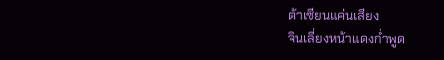ต้าเซียนแค่นเสียง
จินเลี่ยงหน้าแดงก่ำพูด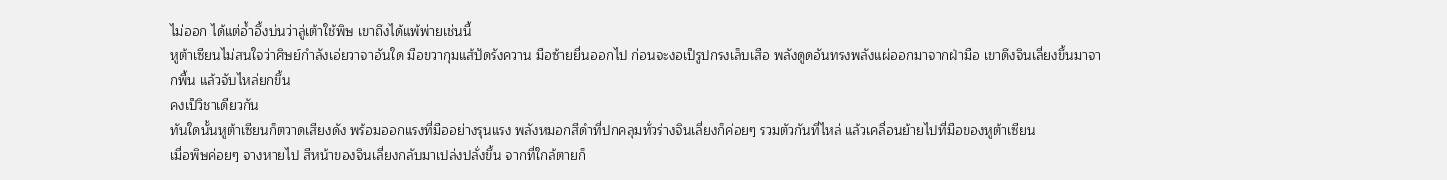ไม่ออก ได้แต่อ้ำอึ้งบ่นว่าลู่เต้าใช้พิษ เขาถึงได้แพ้พ่ายเช่นนี้
หูต้าเซียนไม่สนใจว่าศิษย์กำลังเอ่ยวาจาอันใด มือขวากุมแส้ปัดรังควาน มือซ้ายยื่นออกไป ก่อนจะงอเป็รูปกรงเล็บเสือ พลังดูดอันทรงพลังแผ่ออกมาจากฝ่ามือ เขาดึงจินเลี่ยงขึ้นมาจากพื้น แล้วจับไหล่ยกขึ้น
คงเป็วิชาเดียวกัน
ทันใดนั้นหูต้าเซียนก็ตวาดเสียงดัง พร้อมออกแรงที่มืออย่างรุนแรง พลังหมอกสีดำที่ปกคลุมทั่วร่างจินเลี่ยงก็ค่อยๆ รวมตัวกันที่ไหล่ แล้วเคลื่อนย้ายไปที่มือของหูต้าเซียน
เมื่อพิษค่อยๆ จางหายไป สีหน้าของจินเลี่ยงกลับมาเปล่งปลั่งขึ้น จากที่ใกล้ตายก็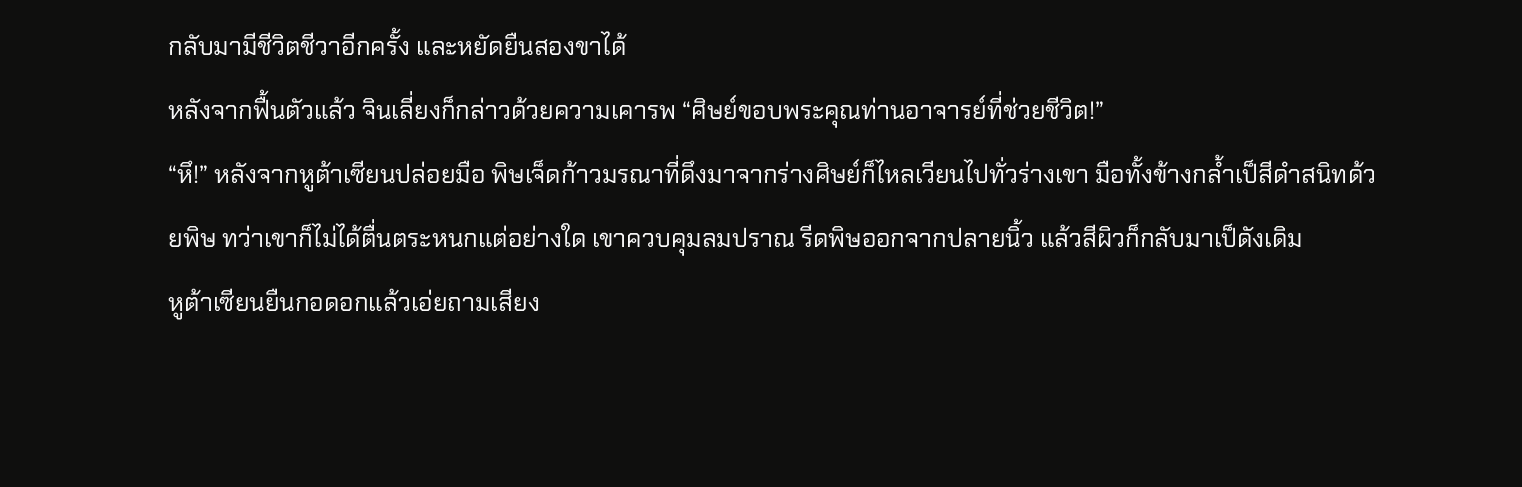กลับมามีชีวิตชีวาอีกครั้ง และหยัดยืนสองขาได้
หลังจากฟื้นตัวแล้ว จินเลี่ยงก็กล่าวด้วยความเคารพ “ศิษย์ขอบพระคุณท่านอาจารย์ที่ช่วยชีวิต!”
“หึ!” หลังจากหูต้าเซียนปล่อยมือ พิษเจ็ดก้าวมรณาที่ดึงมาจากร่างศิษย์ก็ไหลเวียนไปทั่วร่างเขา มือทั้งข้างกล้ำเป็สีดำสนิทด้วยพิษ ทว่าเขาก็ไม่ได้ตื่นตระหนกแต่อย่างใด เขาควบคุมลมปราณ รีดพิษออกจากปลายนิ้ว แล้วสีผิวก็กลับมาเป็ดังเดิม
หูต้าเซียนยืนกอดอกแล้วเอ่ยถามเสียง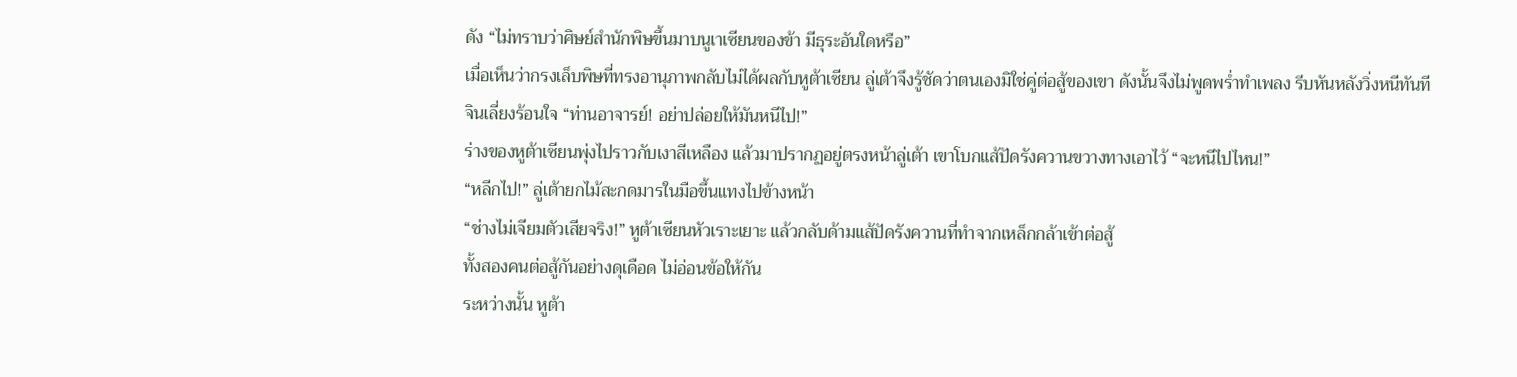ดัง “ไม่ทราบว่าศิษย์สำนักพิษขึ้นมาบนูเาเซียนของข้า มีธุระอันใดหรือ”
เมื่อเห็นว่ากรงเล็บพิษที่ทรงอานุภาพกลับไม่ได้ผลกับหูต้าเซียน ลู่เต้าจึงรู้ชัดว่าตนเองมิใช่คู่ต่อสู้ของเขา ดังนั้นจึงไม่พูดพร่ำทำเพลง รีบหันหลังวิ่งหนีทันที
จินเลี่ยงร้อนใจ “ท่านอาจารย์! อย่าปล่อยให้มันหนีไป!”
ร่างของหูต้าเซียนพุ่งไปราวกับเงาสีเหลือง แล้วมาปรากฏอยู่ตรงหน้าลู่เต้า เขาโบกแส้ปัดรังควานขวางทางเอาไว้ “จะหนีไปไหน!”
“หลีกไป!” ลู่เต้ายกไม้สะกดมารในมือขึ้นแทงไปข้างหน้า
“ช่างไม่เจียมตัวเสียจริง!” หูต้าเซียนหัวเราะเยาะ แล้วกลับด้ามแส้ปัดรังควานที่ทำจากเหล็กกล้าเข้าต่อสู้
ทั้งสองคนต่อสู้กันอย่างดุเดือด ไม่อ่อนข้อให้กัน
ระหว่างนั้น หูต้า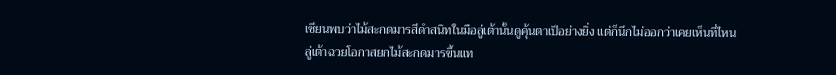เซียนพบว่าไม้สะกดมารสีดำสนิทในมือลู่เต้านั้นดูคุ้นตาเป็อย่างยิ่ง แต่ก็นึกไม่ออกว่าเคยเห็นที่ไหน
ลู่เต้าฉวยโอกาสยกไม้สะกดมารขึ้นแท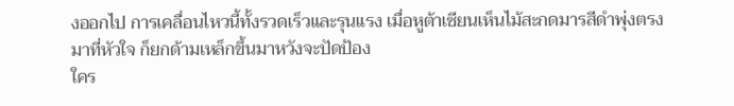งออกไป การเคลื่อนไหวนี้ทั้งรวดเร็วและรุนแรง เมื่อหูต้าเซียนเห็นไม้สะกดมารสีดำพุ่งตรงมาที่หัวใจ ก็ยกด้ามเหล็กขึ้นมาหวังจะปัดป้อง
ใคร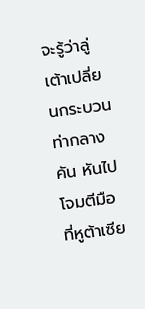จะรู้ว่าลู่เต้าเปลี่ยนกระบวนท่ากลางคัน หันไปโจมตีมือที่หูต้าเซีย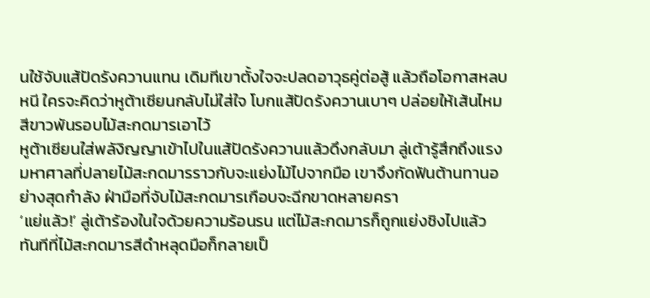นใช้จับแส้ปัดรังควานแทน เดิมทีเขาตั้งใจจะปลดอาวุธคู่ต่อสู้ แล้วถือโอกาสหลบหนี ใครจะคิดว่าหูต้าเซียนกลับไม่ใส่ใจ โบกแส้ปัดรังควานเบาๆ ปล่อยให้เส้นไหมสีขาวพันรอบไม้สะกดมารเอาไว้
หูต้าเซียนใส่พลังิญญาเข้าไปในแส้ปัดรังควานแล้วดึงกลับมา ลู่เต้ารู้สึกถึงแรงมหาศาลที่ปลายไม้สะกดมารราวกับจะแย่งไม้ไปจากมือ เขาจึงกัดฟันต้านทานอย่างสุดกำลัง ฝ่ามือที่จับไม้สะกดมารเกือบจะฉีกขาดหลายครา
‘แย่แล้ว!’ ลู่เต้าร้องในใจด้วยความร้อนรน แต่ไม้สะกดมารก็ถูกแย่งชิงไปแล้ว
ทันทีที่ไม้สะกดมารสีดำหลุดมือก็กลายเป็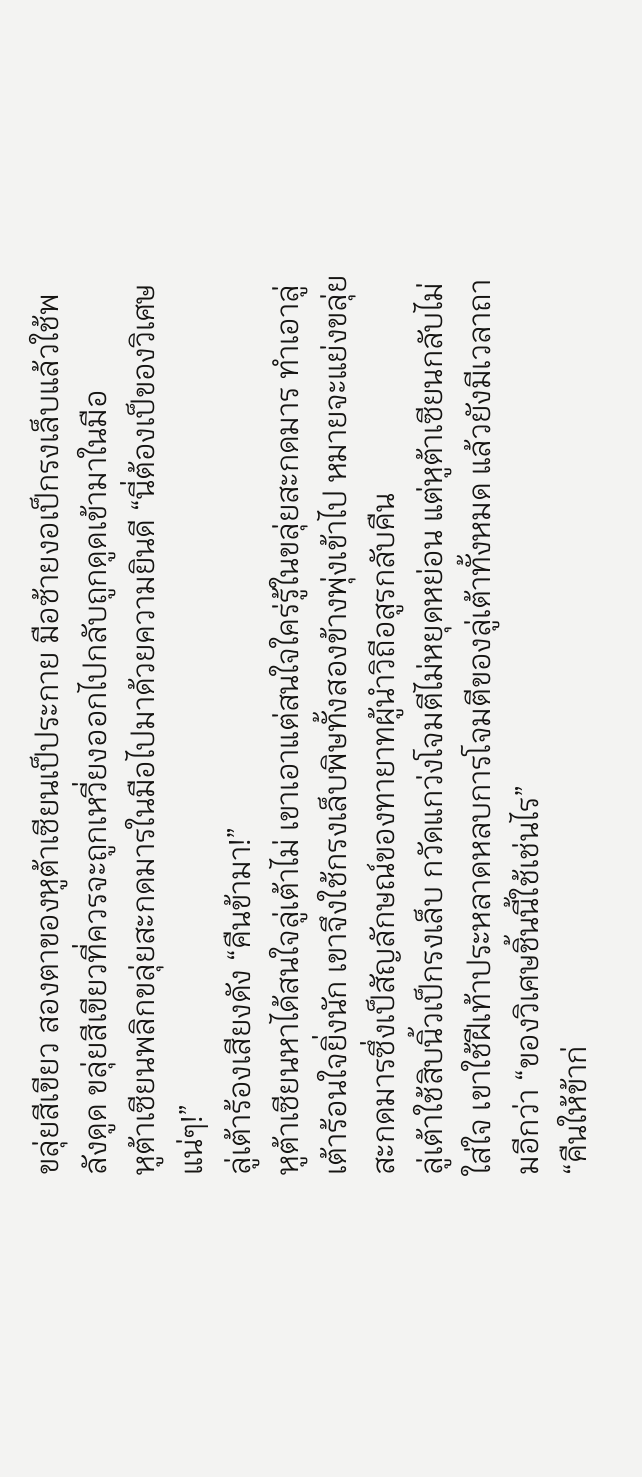ขลุ่ยสีเขียว สองตาของหูต้าเซียนเป็ประกาย มือซ้ายงอเป็กรงเล็บแล้วใช้พลังดูด ขลุ่ยสีเขียวที่ควรจะถูกเหวี่ยงออกไปกลับถูกดูดเข้ามาในมือ
หูต้าเซียนพลิกขลุ่ยสะกดมารในมือไปมาด้วยความยินดี “นี่ต้องเป็ของวิเศษแน่ๆ!”
ลู่เต้าร้องเสียงดัง “คืนข้ามา!”
หูต้าเซียนหาได้สนใจลู่เต้าไม่ เขาเอาแต่สนใจใคร่รู้ในขลุ่ยสะกดมาร ทำเอาลู่เต้าร้อนใจยิ่งนัก เขาจึงใช้กรงเล็บพิษทั้งสองข้างพุ่งเข้าไป หมายจะแย่งขลุ่ยสะกดมารซึ่งเป็สัญลักษณ์ของทายาทผู้นำวิถีอสูรกลับคืน
ลู่เต้าใช้สิบนิ้วเป็กรงเล็บ กวัดแกว่งโจมตีไม่หยุดหย่อน แต่หูต้าเซียนกลับไม่ใส่ใจ เขาใช้ฝีเท้าประหลาดหลบการโจมตีของลู่เต้าทั้งหมด แล้วยังมีเวลาถามอีกว่า “ของวิเศษชิ้นนี้ใช้เช่นไร”
“คืนให้ข้าก่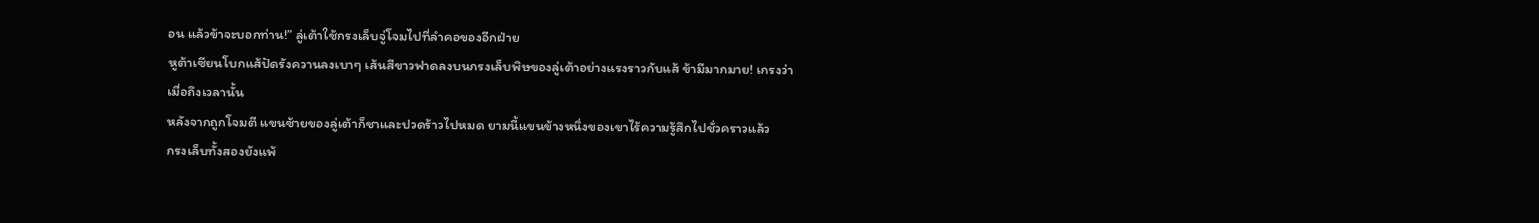อน แล้วข้าจะบอกท่าน!” ลู่เต้าใช้กรงเล็บจู่โจมไปที่ลำคอของอีกฝ่าย
หูต้าเซียนโบกแส้ปัดรังควานลงเบาๆ เส้นสีขาวฟาดลงบนกรงเล็บพิษของลู่เต้าอย่างแรงราวกับแส้ ข้ามีมากมาย! เกรงว่าเมื่อถึงเวลานั้น
หลังจากถูกโจมตี แขนซ้ายของลู่เต้าก็ชาและปวดร้าวไปหมด ยามนี้แขนข้างหนึ่งของเขาไร้ความรู้สึกไปชั่วคราวแล้ว
กรงเล็บทั้งสองยังแพ้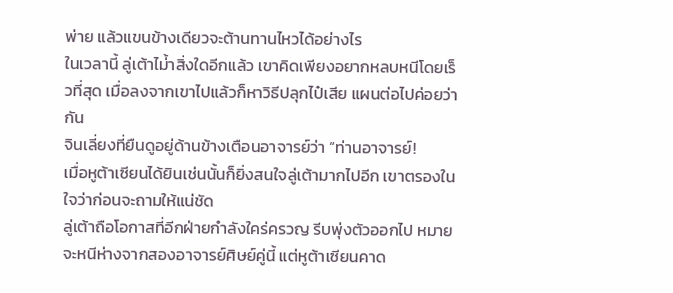พ่าย แล้วแขนข้างเดียวจะต้านทานไหวได้อย่างไร
ในเวลานี้ ลู่เต้าไม่้าสิ่งใดอีกแล้ว เขาคิดเพียงอยากหลบหนีโดยเร็วที่สุด เมื่อลงจากเขาไปแล้วก็หาวิธีปลุกไป๋เสีย แผนต่อไปค่อยว่ากัน
จินเลี่ยงที่ยืนดูอยู่ด้านข้างเตือนอาจารย์ว่า “ท่านอาจารย์!
เมื่อหูต้าเซียนได้ยินเช่นนั้นก็ยิ่งสนใจลู่เต้ามากไปอีก เขาตรองในใจว่าก่อนจะถามให้แน่ชัด
ลู่เต้าถือโอกาสที่อีกฝ่ายกำลังใคร่ครวญ รีบพุ่งตัวออกไป หมายจะหนีห่างจากสองอาจารย์ศิษย์คู่นี้ แต่หูต้าเซียนคาด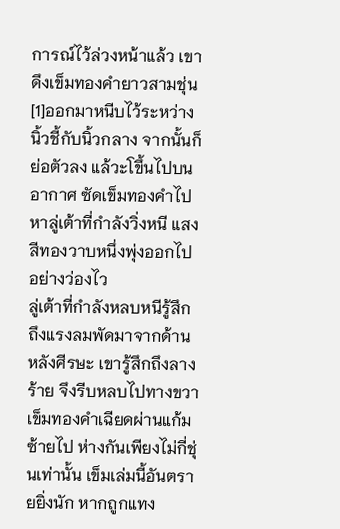การณ์ไว้ล่วงหน้าแล้ว เขาดึงเข็มทองคำยาวสามชุ่น[1]ออกมาหนีบไว้ระหว่างนิ้วชี้กับนิ้วกลาง จากนั้นก็ย่อตัวลง แล้วะโขึ้นไปบนอากาศ ซัดเข็มทองคำไปหาลู่เต้าที่กำลังวิ่งหนี แสงสีทองวาบหนึ่งพุ่งออกไปอย่างว่องไว
ลู่เต้าที่กำลังหลบหนีรู้สึกถึงแรงลมพัดมาจากด้านหลังศีรษะ เขารู้สึกถึงลางร้าย จึงรีบหลบไปทางขวา เข็มทองคำเฉียดผ่านแก้มซ้ายไป ห่างกันเพียงไม่กี่ชุ่นเท่านั้น เข็มเล่มนี้อันตรายยิ่งนัก หากถูกแทง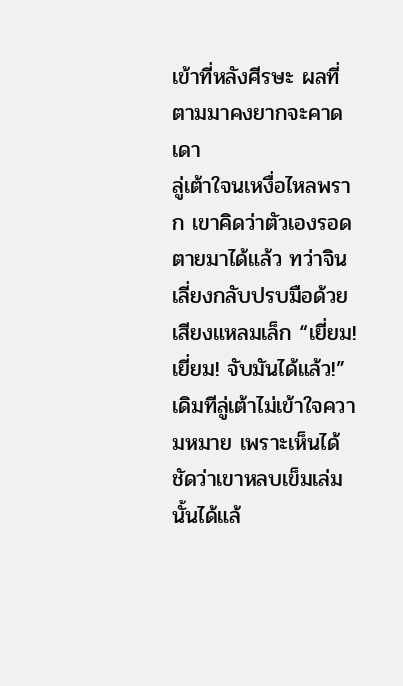เข้าที่หลังศีรษะ ผลที่ตามมาคงยากจะคาดเดา
ลู่เต้าใจนเหงื่อไหลพราก เขาคิดว่าตัวเองรอดตายมาได้แล้ว ทว่าจินเลี่ยงกลับปรบมือด้วยเสียงแหลมเล็ก “เยี่ยม! เยี่ยม! จับมันได้แล้ว!”
เดิมทีลู่เต้าไม่เข้าใจความหมาย เพราะเห็นได้ชัดว่าเขาหลบเข็มเล่มนั้นได้แล้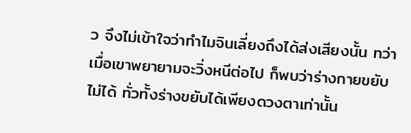ว จึงไม่เข้าใจว่าทำไมจินเลี่ยงถึงได้ส่งเสียงนั้น ทว่าเมื่อเขาพยายามจะวิ่งหนีต่อไป ก็พบว่าร่างกายขยับไม่ได้ ทั่วทั้งร่างขยับได้เพียงดวงตาเท่านั้น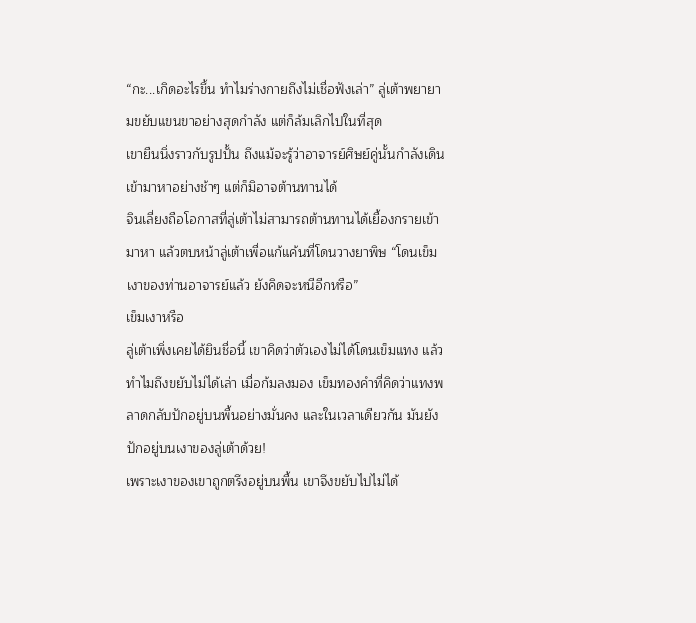“กะ...เกิดอะไรขึ้น ทำไมร่างกายถึงไม่เชื่อฟังเล่า” ลู่เต้าพยายามขยับแขนขาอย่างสุดกำลัง แต่ก็ล้มเลิกไปในที่สุด
เขายืนนิ่งราวกับรูปปั้น ถึงแม้จะรู้ว่าอาจารย์ศิษย์คู่นั้นกำลังเดินเข้ามาหาอย่างช้าๆ แต่ก็มิอาจต้านทานได้
จินเลี่ยงถือโอกาสที่ลู่เต้าไม่สามารถต้านทานได้เยื้องกรายเข้ามาหา แล้วตบหน้าลู่เต้าเพื่อแก้แค้นที่โดนวางยาพิษ “โดนเข็มเงาของท่านอาจารย์แล้ว ยังคิดจะหนีอีกหรือ”
เข็มเงาหรือ
ลู่เต้าเพิ่งเคยได้ยินชื่อนี้ เขาคิดว่าตัวเองไม่ได้โดนเข็มแทง แล้วทำไมถึงขยับไม่ได้เล่า เมื่อก้มลงมอง เข็มทองคำที่คิดว่าแทงพลาดกลับปักอยู่บนพื้นอย่างมั่นคง และในเวลาเดียวกัน มันยังปักอยู่บนเงาของลู่เต้าด้วย!
เพราะเงาของเขาถูกตรึงอยู่บนพื้น เขาจึงขยับไปไม่ได้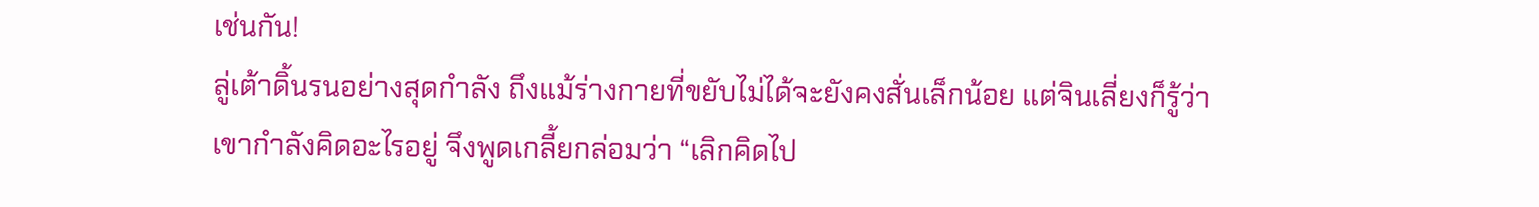เช่นกัน!
ลู่เต้าดิ้นรนอย่างสุดกำลัง ถึงแม้ร่างกายที่ขยับไม่ได้จะยังคงสั่นเล็กน้อย แต่จินเลี่ยงก็รู้ว่าเขากำลังคิดอะไรอยู่ จึงพูดเกลี้ยกล่อมว่า “เลิกคิดไป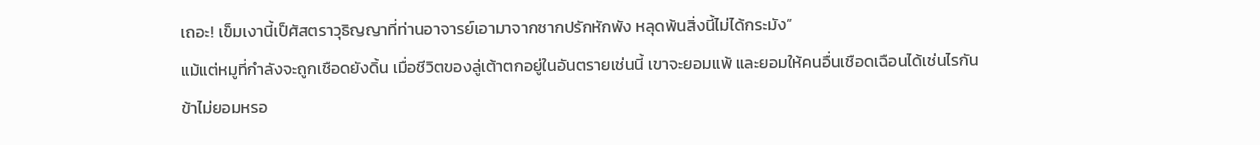เถอะ! เข็มเงานี้เป็ศัสตราวุธิญญาที่ท่านอาจารย์เอามาจากซากปรักหักพัง หลุดพ้นสิ่งนี้ไม่ได้กระมัง”
แม้แต่หมูที่กำลังจะถูกเชือดยังดิ้น เมื่อชีวิตของลู่เต้าตกอยู่ในอันตรายเช่นนี้ เขาจะยอมแพ้ และยอมให้คนอื่นเชือดเฉือนได้เช่นไรกัน
ข้าไม่ยอมหรอ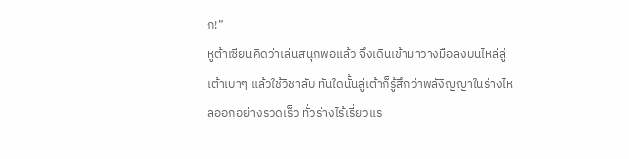ก!”
หูต้าเซียนคิดว่าเล่นสนุกพอแล้ว จึงเดินเข้ามาวางมือลงบนไหล่ลู่เต้าเบาๆ แล้วใช้วิชาลับ ทันใดนั้นลู่เต้าก็รู้สึกว่าพลังิญญาในร่างไหลออกอย่างรวดเร็ว ทั่วร่างไร้เรี่ยวแร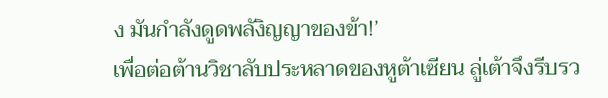ง มันกำลังดูดพลังิญญาของข้า!’
เพื่อต่อต้านวิชาลับประหลาดของหูต้าเซียน ลู่เต้าจึงรีบรว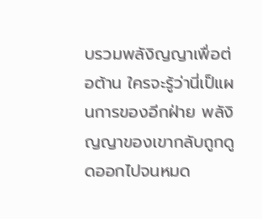บรวมพลังิญญาเพื่อต่อต้าน ใครจะรู้ว่านี่เป็แผนการของอีกฝ่าย พลังิญญาของเขากลับถูกดูดออกไปจนหมด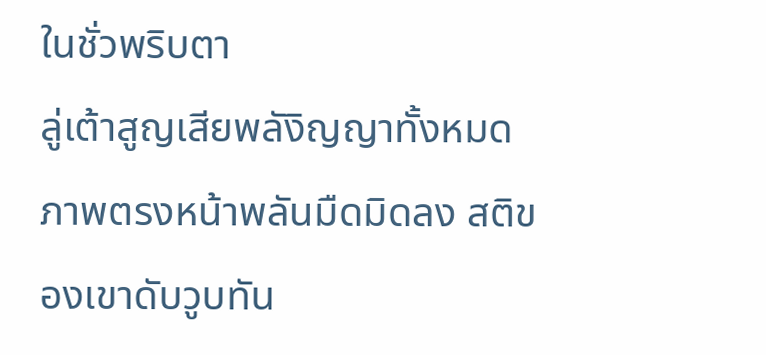ในชั่วพริบตา
ลู่เต้าสูญเสียพลังิญญาทั้งหมด ภาพตรงหน้าพลันมืดมิดลง สติของเขาดับวูบทัน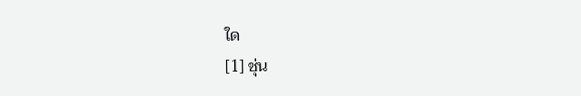ใด
[1] ชุ่น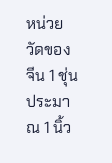หน่วยวัดของจีน 1 ชุ่นประมาณ 1 นิ้ว